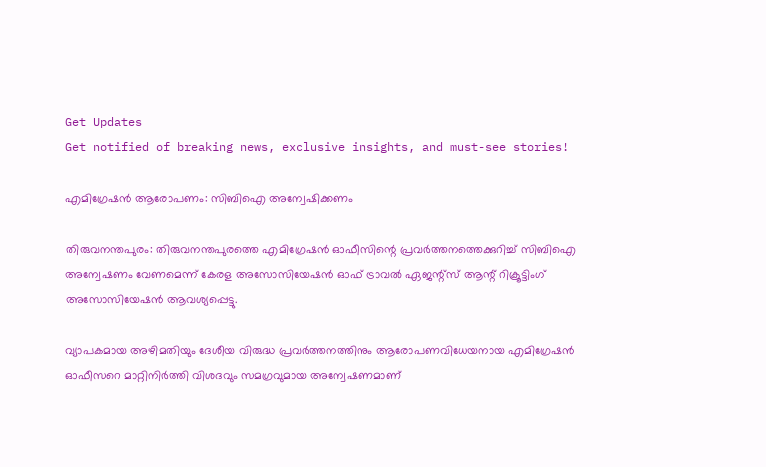Get Updates
Get notified of breaking news, exclusive insights, and must-see stories!

എമിഗ്രേഷന്‍ ആരോപണം: സിബിഐ അന്വേഷിക്കണം

തിരുവനന്തപുരം: തിരുവനന്തപുരത്തെ എമിഗ്രേഷന്‍ ഓഫീസിന്റെ പ്രവര്‍ത്തനത്തെക്കുറിച്ച് സിബിഐ അന്വേഷണം വേണമെന്ന് കേരള അസോസിയേഷന്‍ ഓഫ് ട്രാവല്‍ ഏജന്റ്സ് ആന്റ് റിക്രൂട്ടിംഗ് അസോസിയേഷന്‍ ആവശ്യപ്പെട്ടു.

വ്യാപകമായ അഴിമതിയും ദേശീയ വിരുദ്ധ പ്രവര്‍ത്തനത്തിനും ആരോപണവിധേയനായ എമിഗ്രേഷന്‍ ഓഫീസറെ മാറ്റിനിര്‍ത്തി വിശദവും സമഗ്രവുമായ അന്വേഷണമാണ്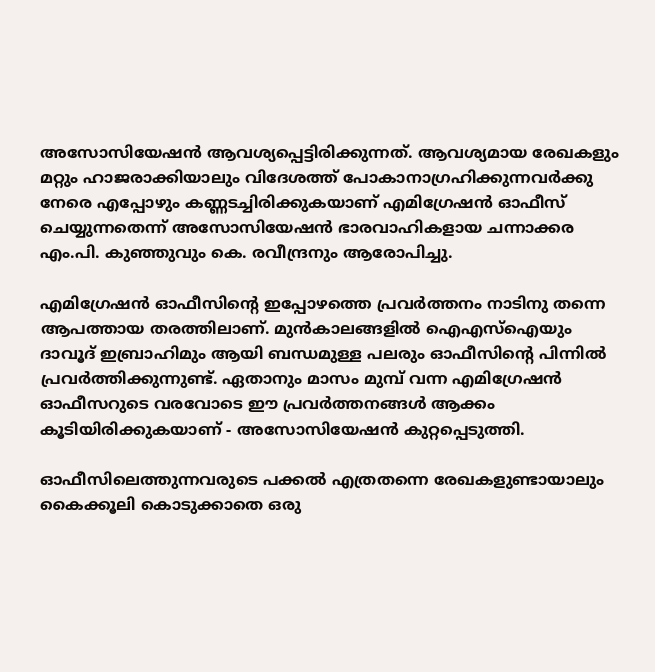അസോസിയേഷന്‍ ആവശ്യപ്പെട്ടിരിക്കുന്നത്. ആവശ്യമായ രേഖകളും മറ്റും ഹാജരാക്കിയാലും വിദേശത്ത് പോകാനാഗ്രഹിക്കുന്നവര്‍ക്കു നേരെ എപ്പോഴും കണ്ണടച്ചിരിക്കുകയാണ് എമിഗ്രേഷന്‍ ഓഫീസ് ചെയ്യുന്നതെന്ന് അസോസിയേഷന്‍ ഭാരവാഹികളായ ചന്നാക്കര എം.പി. കുഞ്ഞുവും കെ. രവീന്ദ്രനും ആരോപിച്ചു.

എമിഗ്രേഷന്‍ ഓഫീസിന്റെ ഇപ്പോഴത്തെ പ്രവര്‍ത്തനം നാടിനു തന്നെ ആപത്തായ തരത്തിലാണ്. മുന്‍കാലങ്ങളില്‍ ഐഎസ്ഐയും ദാവൂദ് ഇബ്രാഹിമും ആയി ബന്ധമുള്ള പലരും ഓഫീസിന്റെ പിന്നില്‍ പ്രവര്‍ത്തിക്കുന്നുണ്ട്. ഏതാനും മാസം മുമ്പ് വന്ന എമിഗ്രേഷന്‍ ഓഫീസറുടെ വരവോടെ ഈ പ്രവര്‍ത്തനങ്ങള്‍ ആക്കം കൂടിയിരിക്കുകയാണ് - അസോസിയേഷന്‍ കുറ്റപ്പെടുത്തി.

ഓഫീസിലെത്തുന്നവരുടെ പക്കല്‍ എത്രതന്നെ രേഖകളുണ്ടായാലും കൈക്കൂലി കൊടുക്കാതെ ഒരു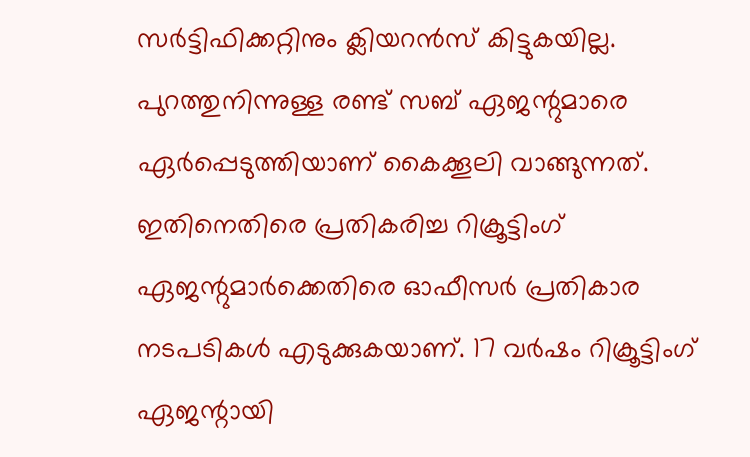സര്‍ട്ടിഫിക്കറ്റിനും ക്ലിയറന്‍സ് കിട്ടുകയില്ല. പുറത്തുനിന്നുള്ള രണ്ട് സബ് ഏജന്റുമാരെ ഏര്‍പ്പെടുത്തിയാണ് കൈക്കൂലി വാങ്ങുന്നത്. ഇതിനെതിരെ പ്രതികരിച്ച റിക്രൂട്ടിംഗ് ഏജന്റുമാര്‍ക്കെതിരെ ഓഫീസര്‍ പ്രതികാര നടപടികള്‍ എടുക്കുകയാണ്. 17 വര്‍ഷം റിക്രൂട്ടിംഗ് ഏജന്റായി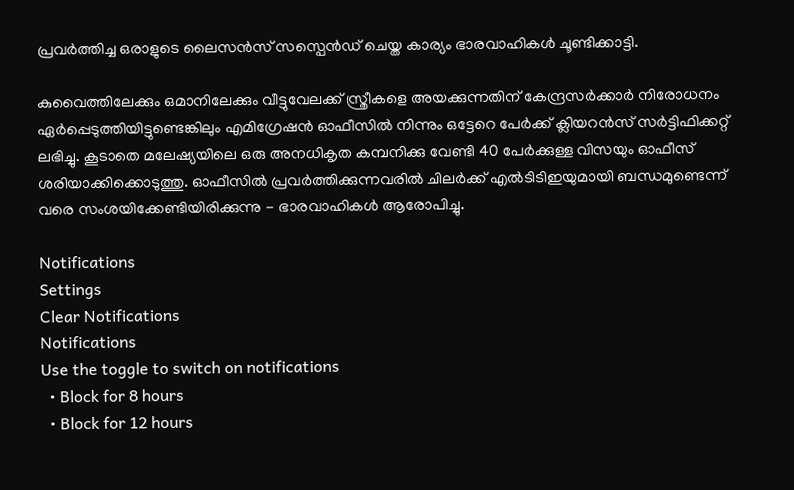പ്രവര്‍ത്തിച്ച ഒരാളുടെ ലൈസന്‍സ് സസ്പെന്‍ഡ് ചെയ്ത കാര്യം ഭാരവാഹികള്‍ ചൂണ്ടിക്കാട്ടി.

കുവൈത്തിലേക്കും ഒമാനിലേക്കും വീട്ടുവേലക്ക് സ്ത്രീകളെ അയക്കുന്നതിന് കേന്ദ്രസര്‍ക്കാര്‍ നിരോധനം ഏര്‍പ്പെടുത്തിയിട്ടുണ്ടെങ്കിലും എമിഗ്രേഷന്‍ ഓഫീസില്‍ നിന്നും ഒട്ടേറെ പേര്‍ക്ക് ക്ലിയറന്‍സ് സര്‍ട്ടിഫിക്കറ്റ് ലഭിച്ചു. കൂടാതെ മലേഷ്യയിലെ ഒരു അനധികൃത കമ്പനിക്കു വേണ്ടി 40 പേര്‍ക്കുള്ള വിസയും ഓഫീസ് ശരിയാക്കിക്കൊടുത്തു. ഓഫീസില്‍ പ്രവര്‍ത്തിക്കുന്നവരില്‍ ചിലര്‍ക്ക് എല്‍ടിടിഇയുമായി ബന്ധമുണ്ടെന്ന് വരെ സംശയിക്കേണ്ടിയിരിക്കുന്നു - ഭാരവാഹികള്‍ ആരോപിച്ചു.

Notifications
Settings
Clear Notifications
Notifications
Use the toggle to switch on notifications
  • Block for 8 hours
  • Block for 12 hours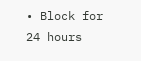• Block for 24 hours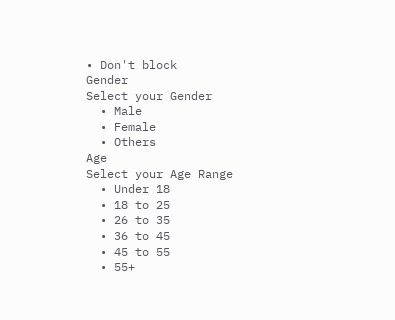• Don't block
Gender
Select your Gender
  • Male
  • Female
  • Others
Age
Select your Age Range
  • Under 18
  • 18 to 25
  • 26 to 35
  • 36 to 45
  • 45 to 55
  • 55+